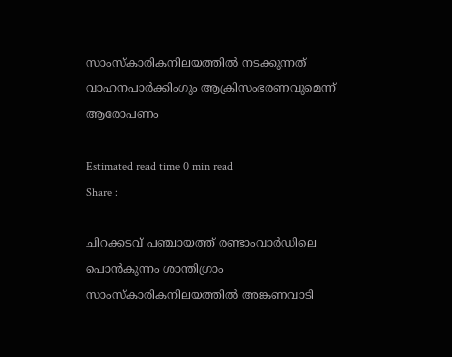സാംസ്‌കാരികനിലയത്തിൽ നടക്കുന്നത് വാഹനപാർക്കിംഗും ആക്രിസംഭരണവുമെന്ന് ആരോപണം

Estimated read time 0 min read
Share :

ചിറക്കടവ് പഞ്ചായത്ത് രണ്ടാംവാർഡിലെ  പൊൻകുന്നം ശാന്തിഗ്രാം സാംസ്‌കാരികനിലയത്തിൽ അങ്കണവാടി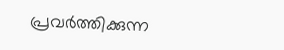പ്രവർത്തിക്കുന്ന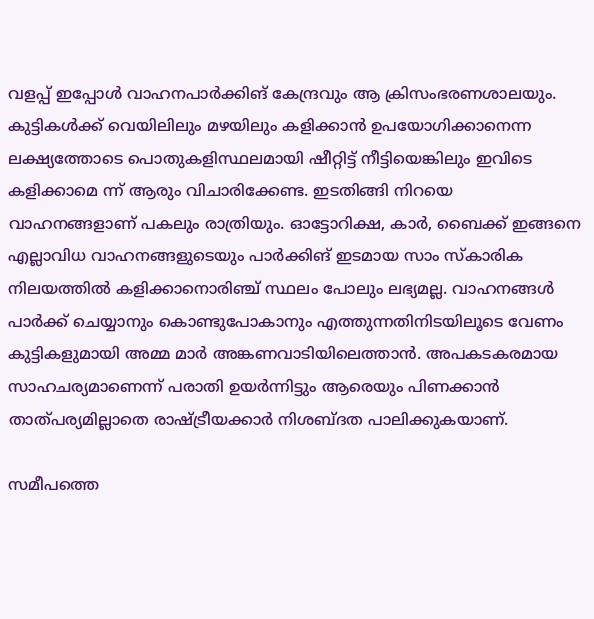വളപ്പ് ഇപ്പോൾ വാഹനപാർക്കിങ് കേന്ദ്രവും ആ ക്രിസംഭരണശാലയും. കുട്ടികൾക്ക് വെയിലിലും മഴയിലും കളിക്കാൻ ഉപയോഗിക്കാനെന്ന ലക്ഷ്യത്തോടെ പൊതുകളിസ്ഥലമായി ഷീറ്റിട്ട് നീട്ടിയെങ്കിലും ഇവിടെ കളിക്കാമെ ന്ന് ആരും വിചാരിക്കേണ്ട. ഇടതിങ്ങി നിറയെ വാഹനങ്ങളാണ് പകലും രാത്രിയും. ഓട്ടോറിക്ഷ, കാർ, ബൈക്ക് ഇങ്ങനെ എല്ലാവിധ വാഹനങ്ങളുടെയും പാർക്കിങ് ഇടമായ സാം സ്‌കാരിക നിലയത്തിൽ കളിക്കാനൊരിഞ്ച് സ്ഥലം പോലും ലഭ്യമല്ല. വാഹനങ്ങൾ പാർക്ക് ചെയ്യാനും കൊണ്ടുപോകാനും എത്തുന്നതിനിടയിലൂടെ വേണം കുട്ടികളുമായി അമ്മ മാർ അങ്കണവാടിയിലെത്താൻ. അപകടകരമായ സാഹചര്യമാണെന്ന് പരാതി ഉയർന്നിട്ടും ആരെയും പിണക്കാൻ താത്പര്യമില്ലാതെ രാഷ്ട്രീയക്കാർ നിശബ്ദത പാലിക്കുകയാണ്.

സമീപത്തെ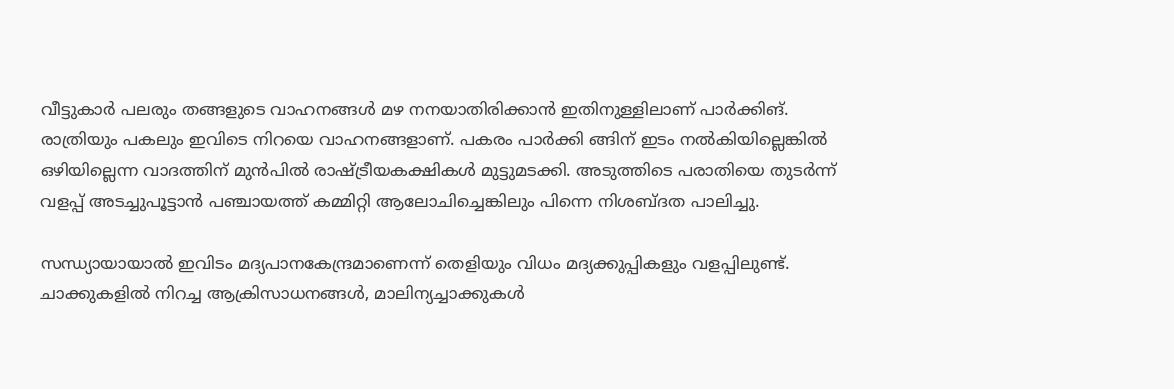വീട്ടുകാർ പലരും തങ്ങളുടെ വാഹനങ്ങൾ മഴ നനയാതിരിക്കാൻ ഇതിനുള്ളിലാണ് പാർക്കിങ്. രാത്രിയും പകലും ഇവിടെ നിറയെ വാഹനങ്ങളാണ്. പകരം പാർക്കി ങ്ങിന് ഇടം നൽകിയില്ലെങ്കിൽ ഒഴിയില്ലെന്ന വാദത്തിന് മുൻപിൽ രാഷ്ട്രീയകക്ഷികൾ മുട്ടുമടക്കി. അടുത്തിടെ പരാതിയെ തുടർന്ന് വളപ്പ് അടച്ചുപൂട്ടാൻ പഞ്ചായത്ത് കമ്മിറ്റി ആലോചിച്ചെങ്കിലും പിന്നെ നിശബ്ദത പാലിച്ചു.

സന്ധ്യായായാൽ ഇവിടം മദ്യപാനകേന്ദ്രമാണെന്ന് തെളിയും വിധം മദ്യക്കുപ്പികളും വളപ്പിലുണ്ട്. ചാക്കുകളിൽ നിറച്ച ആക്രിസാധനങ്ങൾ, മാലിന്യച്ചാക്കുകൾ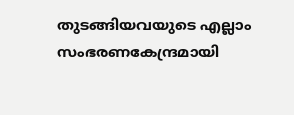തുടങ്ങിയവയുടെ എല്ലാം സംഭരണകേന്ദ്രമായി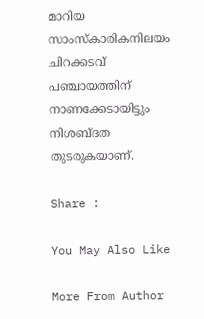മാറിയ സാംസ്‌കാരികനിലയം ചിറക്കടവ് പഞ്ചായത്തിന് നാണക്കേടായിട്ടും നിശബ്ദത തുടരുകയാണ്.

Share :

You May Also Like

More From Author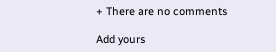+ There are no comments

Add yours